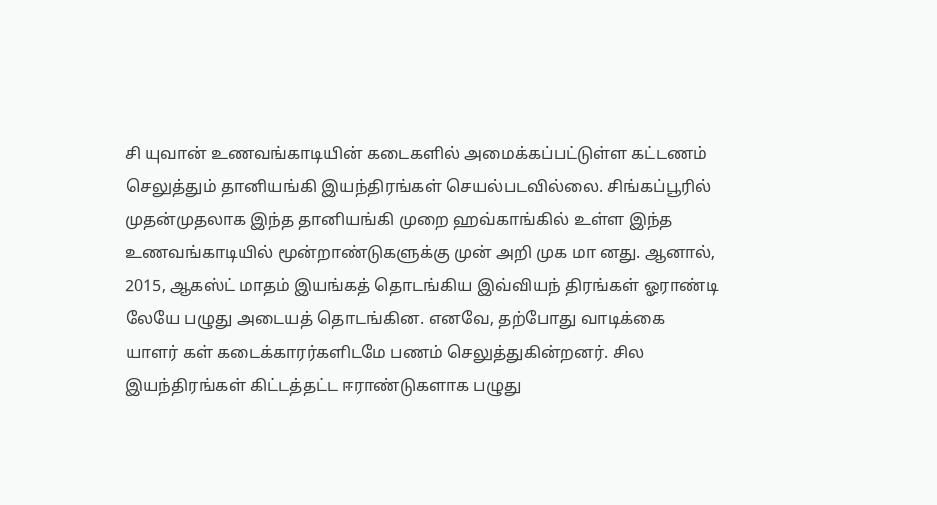சி யுவான் உணவங்காடியின் கடைகளில் அமைக்கப்பட்டுள்ள கட்டணம் செலுத்தும் தானியங்கி இயந்திரங்கள் செயல்படவில்லை. சிங்கப்பூரில் முதன்முதலாக இந்த தானியங்கி முறை ஹவ்காங்கில் உள்ள இந்த உணவங்காடியில் மூன்றாண்டுகளுக்கு முன் அறி முக மா னது. ஆனால், 2015, ஆகஸ்ட் மாதம் இயங்கத் தொடங்கிய இவ்வியந் திரங்கள் ஓராண்டி லேயே பழுது அடையத் தொடங்கின. எனவே, தற்போது வாடிக்கை யாளர் கள் கடைக்காரர்களிடமே பணம் செலுத்துகின்றனர். சில இயந்திரங்கள் கிட்டத்தட்ட ஈராண்டுகளாக பழுது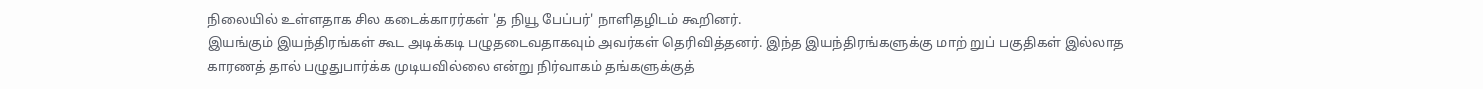நிலையில் உள்ளதாக சில கடைக்காரர்கள் 'த நியூ பேப்பர்' நாளிதழிடம் கூறினர்.
இயங்கும் இயந்திரங்கள் கூட அடிக்கடி பழுதடைவதாகவும் அவர்கள் தெரிவித்தனர். இந்த இயந்திரங்களுக்கு மாற் றுப் பகுதிகள் இல்லாத காரணத் தால் பழுதுபார்க்க முடியவில்லை என்று நிர்வாகம் தங்களுக்குத்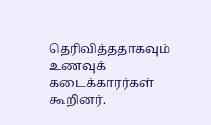தெரிவித்ததாகவும் உணவுக் கடைக்காரர்கள் கூறினர்.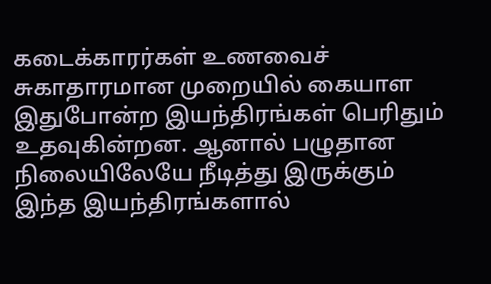கடைக்காரர்கள் உணவைச் சுகாதாரமான முறையில் கையாள இதுபோன்ற இயந்திரங்கள் பெரிதும் உதவுகின்றன. ஆனால் பழுதான நிலையிலேயே நீடித்து இருக்கும் இந்த இயந்திரங்களால்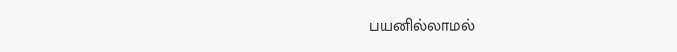பயனில்லாமல்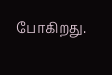போகிறது.